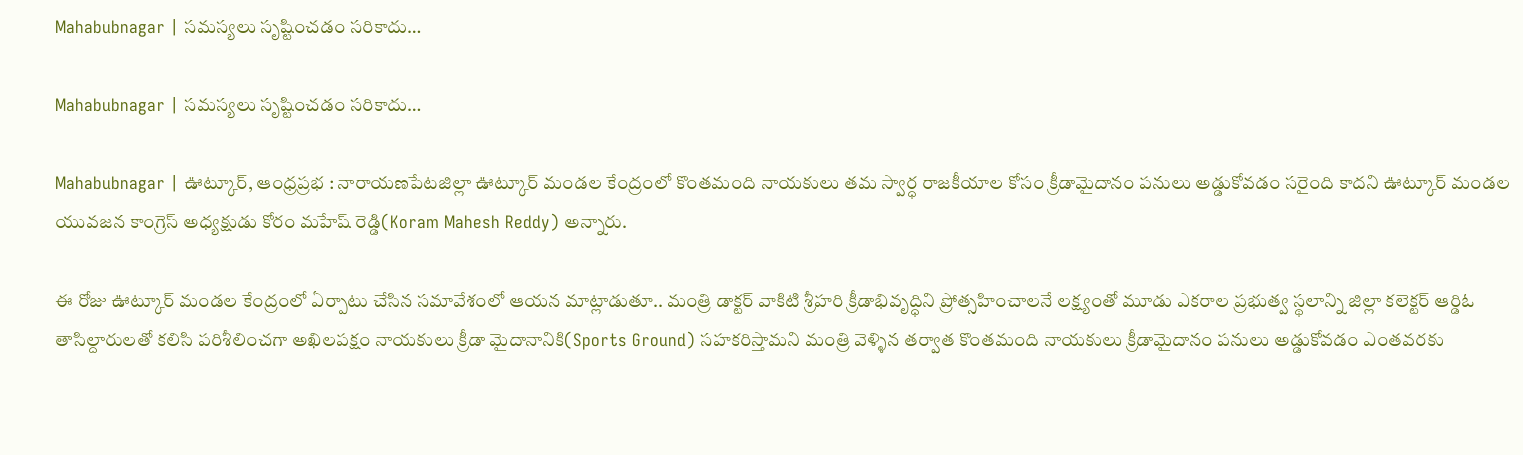Mahabubnagar | స‌మ‌స్య‌లు సృష్టించ‌డం స‌రికాదు…

Mahabubnagar | స‌మ‌స్య‌లు సృష్టించ‌డం స‌రికాదు…

Mahabubnagar | ఊట్కూర్, ఆంధ్రప్రభ : నారాయణపేటజిల్లా ఊట్కూర్ మండల కేంద్రంలో కొంతమంది నాయకులు తమ స్వార్ధ రాజకీయాల కోసం క్రీడామైదానం పనులు అడ్డుకోవడం సరైంది కాదని ఊట్కూర్ మండల యువజన కాంగ్రెస్ అధ్యక్షుడు కోరం మహేష్ రెడ్డి(Koram Mahesh Reddy) అన్నారు.

ఈ రోజు ఊట్కూర్ మండల కేంద్రంలో ఏర్పాటు చేసిన సమావేశంలో ఆయన మాట్లాడుతూ.. మంత్రి డాక్టర్ వాకిటి శ్రీహరి క్రీడాభివృద్ధిని ప్రోత్సహించాలనే లక్ష్యంతో మూడు ఎకరాల ప్రభుత్వ స్థలాన్ని జిల్లా కలెక్టర్ ఆర్డిఓ తాసిల్దారులతో కలిసి పరిశీలించగా అఖిలపక్షం నాయకులు క్రీడా మైదానానికి(Sports Ground) సహకరిస్తామని మంత్రి వెళ్ళిన తర్వాత కొంతమంది నాయకులు క్రీడామైదానం పనులు అడ్డుకోవడం ఎంతవరకు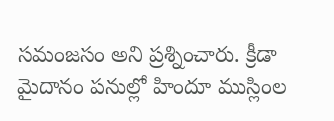సమంజసం అని ప్రశ్నించారు. క్రీడా మైదానం పనుల్లో హిందూ ముస్లింల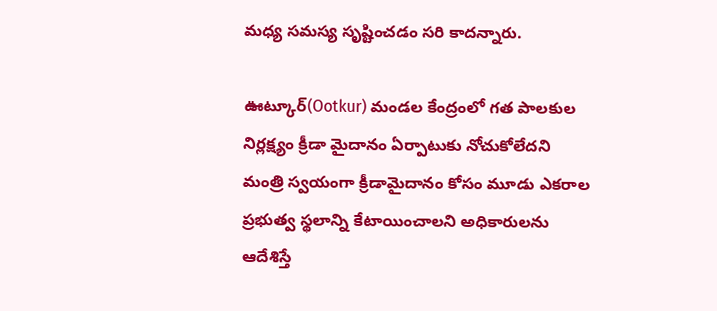మధ్య సమస్య సృష్టించడం సరి కాదన్నారు.

ఊట్కూర్(Ootkur) మండల కేంద్రంలో గత పాలకుల నిర్లక్ష్యం క్రీడా మైదానం ఏర్పాటుకు నోచుకోలేదని మంత్రి స్వయంగా క్రీడామైదానం కోసం మూడు ఎకరాల ప్రభుత్వ స్థలాన్ని కేటాయించాలని అధికారులను ఆదేశిస్తే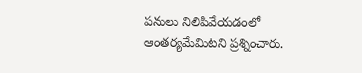పనులు నిలిపివేయడంలో ఆంతర్యమేమిటని ప్రశ్నించారు.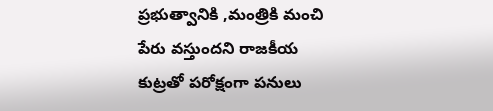ప్రభుత్వానికి ,మంత్రికి మంచి పేరు వస్తుందని రాజకీయ కుట్రతో పరోక్షంగా పనులు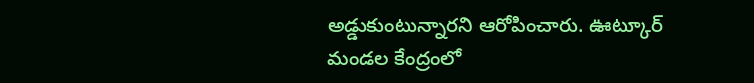అడ్డుకుంటున్నారని ఆరోపించారు. ఊట్కూర్ మండల కేంద్రంలో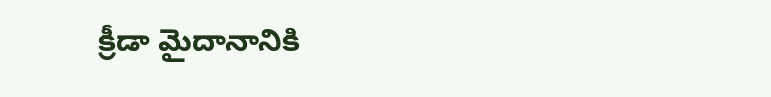క్రీడా మైదానానికి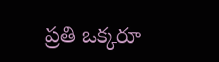ప్రతి ఒక్కరూ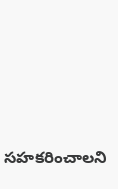సహకరించాలని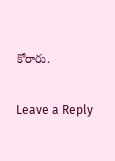కోరారు.

Leave a Reply